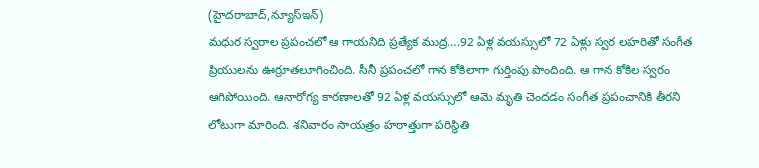(హైదరాబాద్,న్యూస్ఇన్)
మధుర స్వరాల ప్రపంచలో ఆ గాయనిది ప్రత్యేక ముద్ర….92 ఏళ్ల వయస్సులో 72 ఏళ్లు స్వర లహరితో సంగీత ప్రియులను ఊర్రూతలూగించింది. సీనీ ప్రపంచలో గాన కోకిలాగా గుర్తింపు పొందింది. ఆ గాన కోకిల స్వరం ఆగిపోయింది. ఆనారోగ్య కారణాలతో 92 ఏళ్ల వయస్సులో ఆమె మృతి చెందడం సంగీత ప్రపంచానికి తీరని లోటుగా మారింది. శనివారం సాయత్రం హఠాత్తుగా పరిస్థితి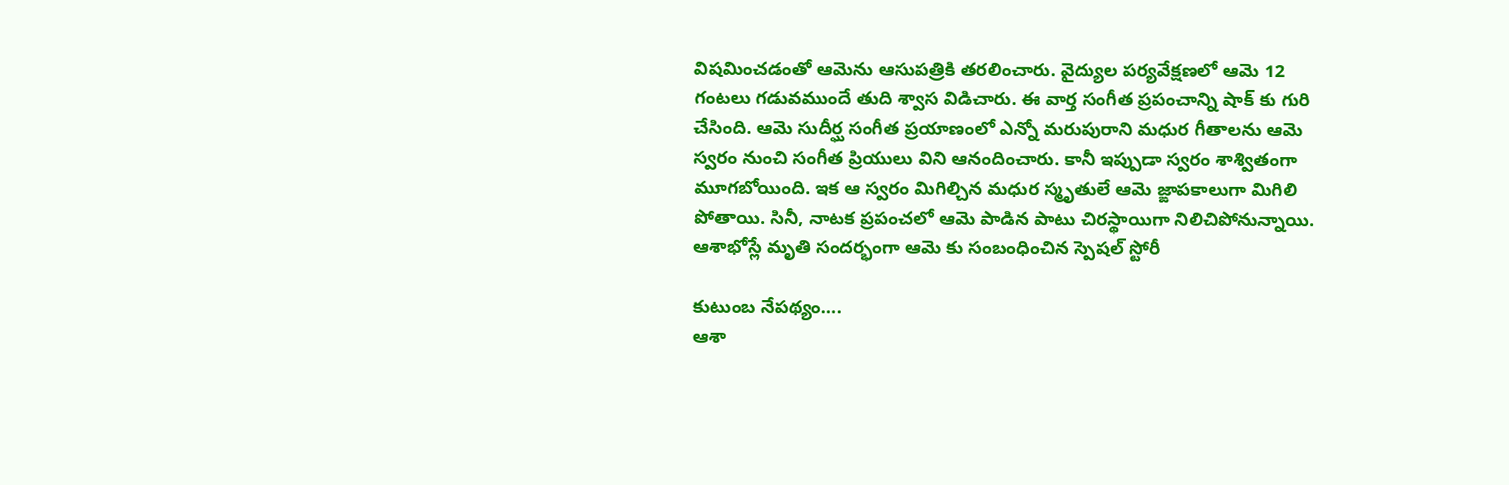విషమించడంతో ఆమెను ఆసుపత్రికి తరలించారు. వైద్యుల పర్యవేక్షణలో ఆమె 12 గంటలు గడువముందే తుది శ్వాస విడిచారు. ఈ వార్త సంగీత ప్రపంచాన్ని షాక్ కు గురి చేసింది. ఆమె సుదీర్ఘ సంగీత ప్రయాణంలో ఎన్నో మరుపురాని మధుర గీతాలను ఆమె స్వరం నుంచి సంగీత ప్రియులు విని ఆనందించారు. కానీ ఇప్పుడా స్వరం శాశ్వితంగా మూగబోయింది. ఇక ఆ స్వరం మిగిల్చిన మధుర స్మృతులే ఆమె జ్ఙాపకాలుగా మిగిలి పోతాయి. సినీ, నాటక ప్రపంచలో ఆమె పాడిన పాటు చిరస్థాయిగా నిలిచిపోనున్నాయి. ఆశాభోస్లే మృతి సందర్భంగా ఆమె కు సంబంధించిన స్పెషల్ స్టోరీ

కుటుంబ నేపథ్యం….
ఆశా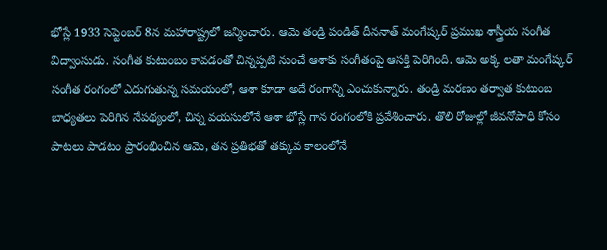భోస్లే 1933 సెప్టెంబర్ 8న మహారాష్ట్రలో జన్మించారు. ఆమె తండ్రి పండిత్ దీననాత్ మంగేష్కర్ ప్రముఖ శాస్త్రీయ సంగీత విద్వాంసుడు. సంగీత కుటుంబం కావడంతో చిన్నప్పటి నుంచే ఆశాకు సంగీతంపై ఆసక్తి పెరిగింది. ఆమె అక్క లతా మంగేష్కర్ సంగీత రంగంలో ఎదుగుతున్న సమయంలో, ఆశా కూడా అదే రంగాన్ని ఎంచుకున్నారు. తండ్రి మరణం తర్వాత కుటుంబ బాధ్యతలు పెరిగిన నేపథ్యంలో, చిన్న వయసులోనే ఆశా భోస్లే గాన రంగంలోకి ప్రవేశించారు. తొలి రోజుల్లో జీవనోపాధి కోసం పాటలు పాడటం ప్రారంభించిన ఆమె, తన ప్రతిభతో తక్కువ కాలంలోనే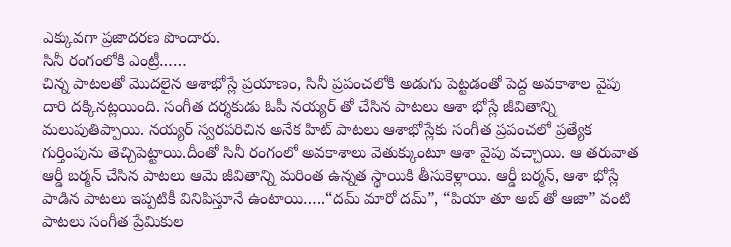ఎక్కువగా ప్రజాదరణ పొందారు.
సినీ రంగంలోకి ఎంట్రీ……
చిన్న పాటలతో మొదలైన ఆశాభోస్లే ప్రయాణం, సినీ ప్రపంచలోకి అడుగు పెట్టడంతో పెద్ద అవకాశాల వైపు దారి దక్కినట్లయింది. సంగీత దర్శకుడు ఓపీ నయ్యర్ తో చేసిన పాటలు ఆశా భోస్లే జీవితాన్ని మలుపుతిప్పాయి. నయ్యర్ స్వరపరిచిన అనేక హిట్ పాటలు ఆశాభోస్లేకు సంగీత ప్రపంచలో ప్రత్యేక గుర్తింపును తెచ్చిపెట్టాయి.దీంతో సినీ రంగంలో అవకాశాలు వెతుక్కుంటూ ఆశా వైపు వచ్చాయి. ఆ తరువాత ఆర్డీ బర్మన్ చేసిన పాటలు ఆమె జీవితాన్ని మరింత ఉన్నత స్థాయికి తీసుకెళ్లాయి. ఆర్డీ బర్మన్, ఆశా భోస్లే పాడిన పాటలు ఇప్పటికీ వినిపిస్తూనే ఉంటాయి…..“దమ్ మారో దమ్”, “పియా తూ అబ్ తో ఆజా” వంటి పాటలు సంగీత ప్రేమికుల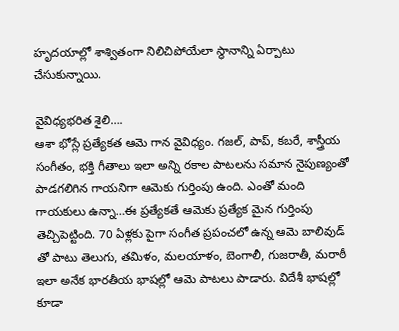హృదయాల్లో శాశ్వితంగా నిలిచిపోయేలా స్థానాన్ని ఏర్పాటు చేసుకున్నాయి.

వైవిధ్యభరిత శైలి….
ఆశా భోస్లే ప్రత్యేకత ఆమె గాన వైవిధ్యం. గజల్, పాప్, కబరే, శాస్త్రీయ సంగీతం, భక్తి గీతాలు ఇలా అన్ని రకాల పాటలను సమాన నైపుణ్యంతో పాడగలిగిన గాయనిగా ఆమెకు గుర్తింపు ఉంది. ఎంతో మంది గాయకులు ఉన్నా…ఈ ప్రత్యేకతే ఆమెకు ప్రత్యేక మైన గుర్తింపు తెచ్చిపెట్టింది. 70 ఏళ్లకు పైగా సంగీత ప్రపంచలో ఉన్న ఆమె బాలివుడ్ తో పాటు తెలుగు, తమిళం, మలయాళం, బెంగాలీ, గుజరాతీ, మరాఠీ ఇలా అనేక భారతీయ భాషల్లో ఆమె పాటలు పాడారు. విదేశీ భాషల్లో కూడా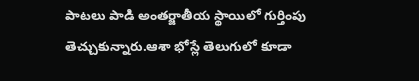పాటలు పాడి అంతర్జాతీయ స్థాయిలో గుర్తింపు తెచ్చుకున్నారు.ఆశా భోస్లే తెలుగులో కూడా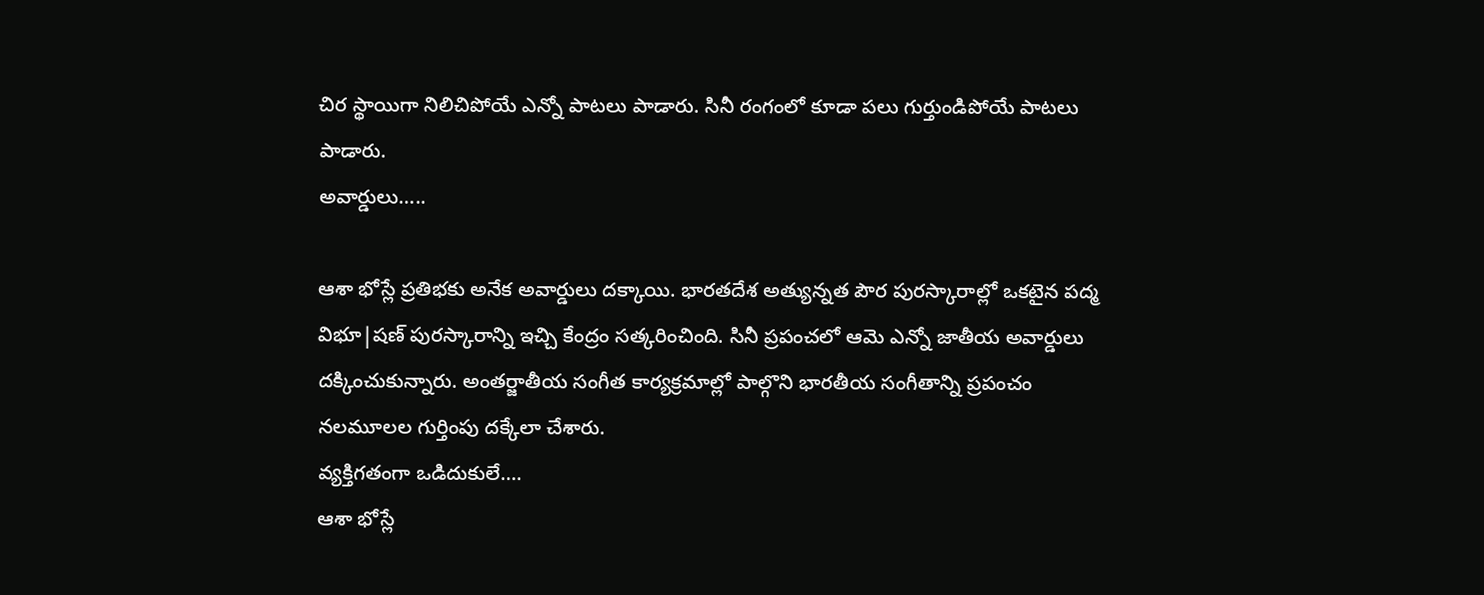చిర స్థాయిగా నిలిచిపోయే ఎన్నో పాటలు పాడారు. సినీ రంగంలో కూడా పలు గుర్తుండిపోయే పాటలు పాడారు.
అవార్డులు…..

ఆశా భోస్లే ప్రతిభకు అనేక అవార్డులు దక్కాయి. భారతదేశ అత్యున్నత పౌర పురస్కారాల్లో ఒకటైన పద్మ విభూ|షణ్ పురస్కారాన్ని ఇచ్చి కేంద్రం సత్కరించింది. సినీ ప్రపంచలో ఆమె ఎన్నో జాతీయ అవార్డులు దక్కించుకున్నారు. అంతర్జాతీయ సంగీత కార్యక్రమాల్లో పాల్గొని భారతీయ సంగీతాన్ని ప్రపంచం నలమూలల గుర్తింపు దక్కేలా చేశారు.
వ్యక్తిగతంగా ఒడిదుకులే….
ఆశా భోస్లే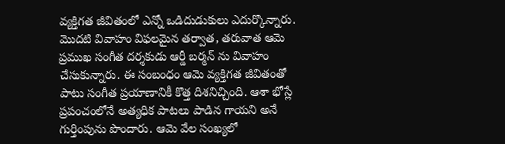వ్యక్తిగత జీవితంలో ఎన్నో ఒడిదుడుకులు ఎదుర్కొన్నారు. మొదటి వివాహం విఫలమైన తర్వాత, తరువాత ఆమె ప్రముఖ సంగీత దర్శకుడు ఆర్డీ బర్మన్ ను వివాహం చేసుకున్నారు. ఈ సంబంధం ఆమె వ్యక్తిగత జీవితంతో పాటు సంగీత ప్రయాణానికీ కొత్త దిశనిచ్చింది. ఆశా భోస్లే ప్రపంచంలోనే అత్యధిక పాటలు పాడిన గాయని అనే గుర్తింపును పొందారు. ఆమె వేల సంఖ్యలో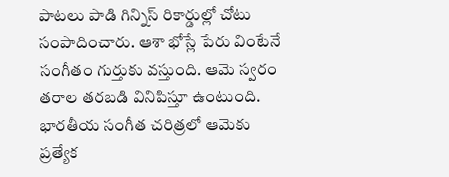పాటలు పాడి గిన్నిస్ రికార్డుల్లో చోటు సంపాదించారు. ఆశా భోస్లే పేరు వింటేనే సంగీతం గుర్తుకు వస్తుంది. ఆమె స్వరం తరాల తరబడి వినిపిస్తూ ఉంటుంది. భారతీయ సంగీత చరిత్రలో ఆమెకు ప్రత్యేక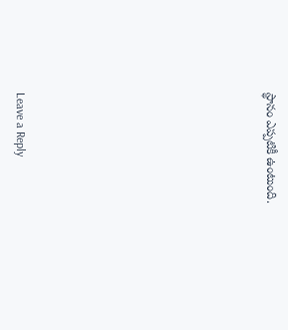స్థానం ఎప్పటికీ ఉంటుంది.









Leave a Reply